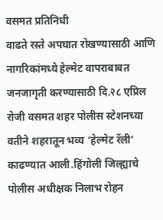वसमत प्रतिनिधी
वाढते रस्ते अपघात रोखण्यासाठी आणि नागरिकांमध्ये हेल्मेट वापराबाबत जनजागृती करण्यासाठी दि.२८ एप्रिल रोजी वसमत शहर पोलीस स्टेशनच्या वतीने शहरातून भव्य ‘हेल्मेट रॅली’ काढण्यात आली.हिंगोली जिल्ह्याचे पोलीस अधीक्षक निलाभ रोहन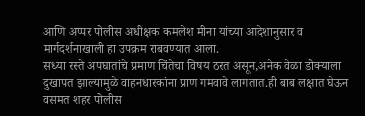आणि अप्पर पोलीस अधीक्षक कमलेश मीना यांच्या आदेशानुसार व मार्गदर्शनाखाली हा उपक्रम राबवण्यात आला.
सध्या रस्ते अपघातांचे प्रमाण चिंतेचा विषय ठरत असून,अनेक वेळा डोक्याला दुखापत झाल्यामुळे वाहनधारकांना प्राण गमवावे लागतात.ही बाब लक्षात घेऊन वसमत शहर पोलीस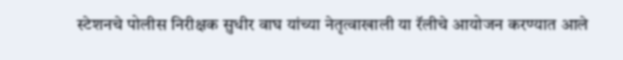स्टेशनचे पोलीस निरीक्षक सुधीर वाघ यांच्या नेतृत्वाखाली या रॅलीचे आयोजन करण्यात आले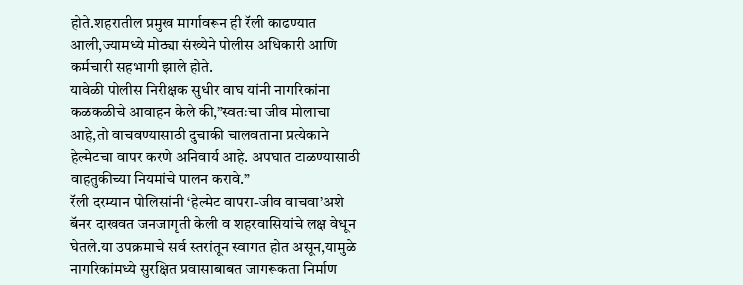होते.शहरातील प्रमुख मार्गावरून ही रॅली काढण्यात आली,ज्यामध्ये मोठ्या संख्येने पोलीस अधिकारी आणि कर्मचारी सहभागी झाले होते.
यावेळी पोलीस निरीक्षक सुधीर वाघ यांनी नागरिकांना कळकळीचे आवाहन केले की,”स्वतःचा जीव मोलाचा आहे,तो वाचवण्यासाठी दुचाकी चालवताना प्रत्येकाने हेल्मेटचा वापर करणे अनिवार्य आहे. अपघात टाळण्यासाठी वाहतुकीच्या नियमांचे पालन करावे.”
रॅली दरम्यान पोलिसांनी ‘हेल्मेट वापरा-जीव वाचवा’अशे बॅनर दाखवत जनजागृती केली व शहरवासियांचे लक्ष वेधून घेतले.या उपक्रमाचे सर्व स्तरांतून स्वागत होत असून,यामुळे नागरिकांमध्ये सुरक्षित प्रवासाबाबत जागरूकता निर्माण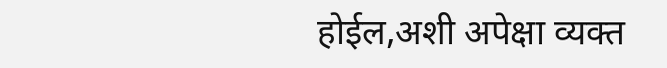होईल,अशी अपेक्षा व्यक्त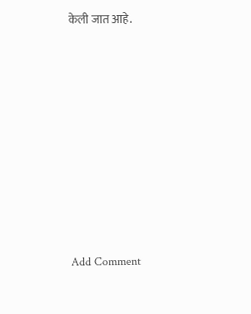केली जात आहे.














Add Comment